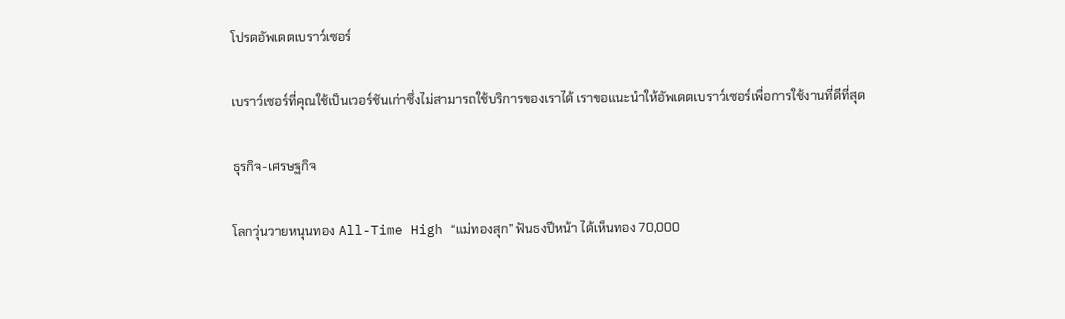โปรดอัพเดตเบราว์เซอร์

เบราว์เซอร์ที่คุณใช้เป็นเวอร์ชันเก่าซึ่งไม่สามารถใช้บริการของเราได้ เราขอแนะนำให้อัพเดตเบราว์เซอร์เพื่อการใช้งานที่ดีที่สุด

ธุรกิจ-เศรษฐกิจ

โลกวุ่นวายหนุนทอง All-Time High “แม่ทองสุก” ฟันธงปีหน้า ได้เห็นทอง 70,000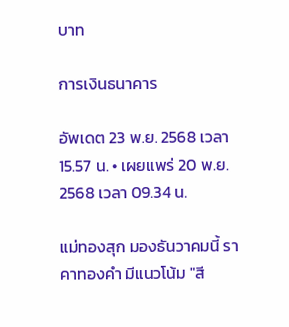บาท

การเงินธนาคาร

อัพเดต 23 พ.ย. 2568 เวลา 15.57 น. • เผยแพร่ 20 พ.ย. 2568 เวลา 09.34 น.

แม่ทองสุก มองธันวาคมนี้ ราคาทองคำ มีแนวโน้ม "สี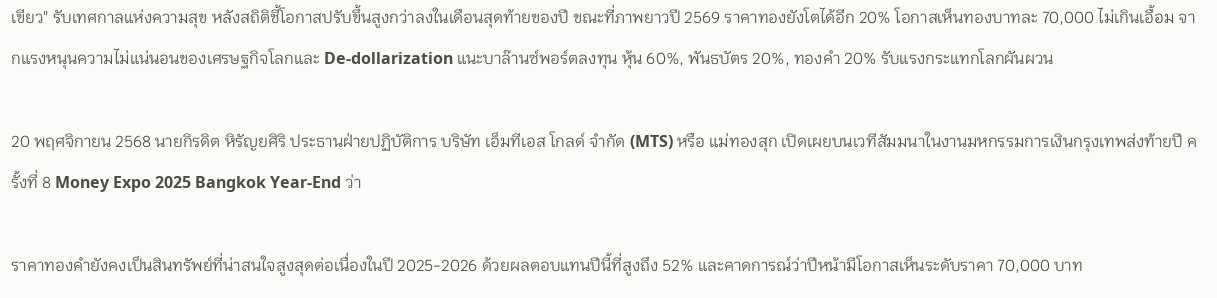เขียว" รับเทศกาลแห่งความสุข หลังสถิติชี้โอกาสปรับขึ้นสูงกว่าลงในเดือนสุดท้ายของปี ขณะที่ภาพยาวปี 2569 ราคาทองยังโตได้อีก 20% โอกาสเห็นทองบาทละ 70,000 ไม่เกินเอื้อม จากแรงหนุนความไม่แน่นอนของเศรษฐกิจโลกและ De-dollarization แนะบาล๊านซ์พอร์ตลงทุน หุ้น 60%, พันธบัตร 20%, ทองคำ 20% รับแรงกระแทกโลกผันผวน

20 พฤศจิกายน 2568 นายกิรดิต หิรัญยศิริ ประธานฝ่ายปฏิบัติการ บริษัท เอ็มทีเอส โกลด์ จำกัด (MTS) หรือ แม่ทองสุก เปิดเผยบนเวทีสัมมนาในงานมหกรรมการเงินกรุงเทพส่งท้ายปี ครั้งที่ 8 Money Expo 2025 Bangkok Year-End ว่า

ราคาทองคำยังคงเป็นสินทรัพย์ที่น่าสนใจสูงสุดต่อเนื่องในปี 2025-2026 ด้วยผลตอบแทนปีนี้ที่สูงถึง 52% และคาดการณ์ว่าปีหน้ามีโอกาสเห็นระดับราคา 70,000 บาท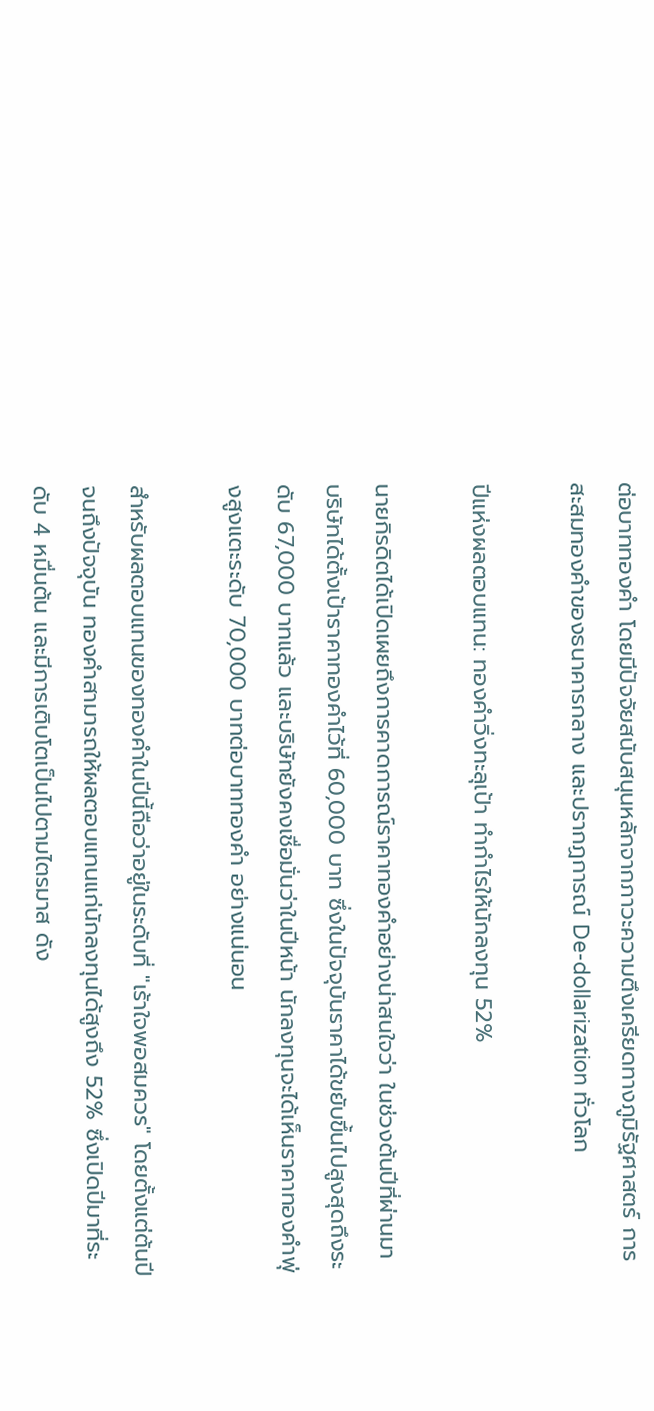ต่อบาททองคำ โดยมีปัจจัยสนับสนุนหลักจากภาวะความตึงเครียดทางภูมิรัฐศาสตร์ การสะสมทองคำของธนาคารกลาง และปรากฏการณ์ De-dollarization ทั่วโลก

ปีแห่งผลตอบแทน: ทองคำวิ่งทะลุเป้า ทำกำไรให้นักลงทุน 52%

นายกิรดิตได้เปิดเผยถึงการคาดการณ์ราคาทองคำอย่างน่าสนใจว่า ในช่วงต้นปีที่ผ่านมา บริษัทได้ตั้งเป้าราคาทองคำไว้ที่ 60,000 บาท ซึ่งในปัจจุบันราคาได้ขยับขึ้นไปสูงสุดถึงระดับ 67,000 บาทแล้ว และบริษัทยังคงเชื่อมั่นว่าในปีหน้า นักลงทุนจะได้เห็นราคาทองคำพุ่งสูงแตะระดับ 70,000 บาทต่อบาททองคำ อย่างแน่นอน

สำหรับผลตอบแทนของทองคำในปีนี้ถือว่าอยู่ในระดับที่ "เร้าใจพอสมควร" โดยตั้งแต่ต้นปีจนถึงปัจจุบัน ทองคำสามารถให้ผลตอบแทนแก่นักลงทุนได้สูงถึง 52% ซึ่งเปิดปีมาที่ระดับ 4 หมื่นต้น และมีการเติบโตเป็นไปตามไตรมาส ดัง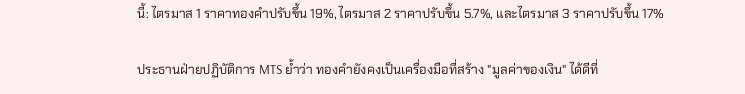นี้: ไตรมาส 1 ราคาทองคำปรับขึ้น 19%, ไตรมาส 2 ราคาปรับขึ้น 5.7%, และไตรมาส 3 ราคาปรับขึ้น 17%

ประธานฝ่ายปฏิบัติการ MTS ย้ำว่า ทองคำยังคงเป็นเครื่องมือที่สร้าง "มูลค่าของเงิน" ได้ดีที่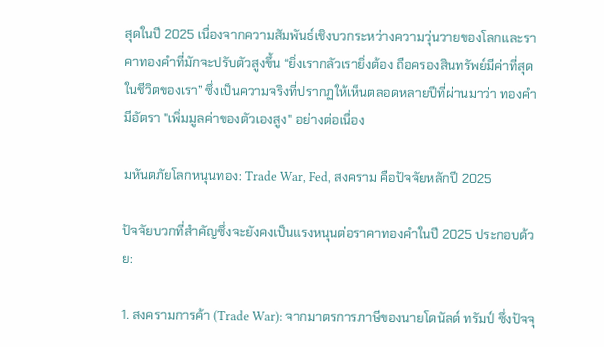สุดในปี 2025 เนื่องจากความสัมพันธ์เชิงบวกระหว่างความวุ่นวายของโลกและราคาทองคำที่มักจะปรับตัวสูงขึ้น “ยิ่งเรากลัวเรายิ่งต้อง ถือครองสินทรัพย์มีค่าที่สุด ในชีวิตของเรา” ซึ่งเป็นความจริงที่ปรากฏให้เห็นตลอดหลายปีที่ผ่านมาว่า ทองคำมีอัตรา "เพิ่มมูลค่าของตัวเองสูง" อย่างต่อเนื่อง

มหันตภัยโลกหนุนทอง: Trade War, Fed, สงคราม คือปัจจัยหลักปี 2025

ปัจจัยบวกที่สำคัญซึ่งจะยังคงเป็นแรงหนุนต่อราคาทองคำในปี 2025 ประกอบด้วย:

1. สงครามการค้า (Trade War): จากมาตรการภาษีของนายโดนัลด์ ทรัมป์ ซึ่งปัจจุ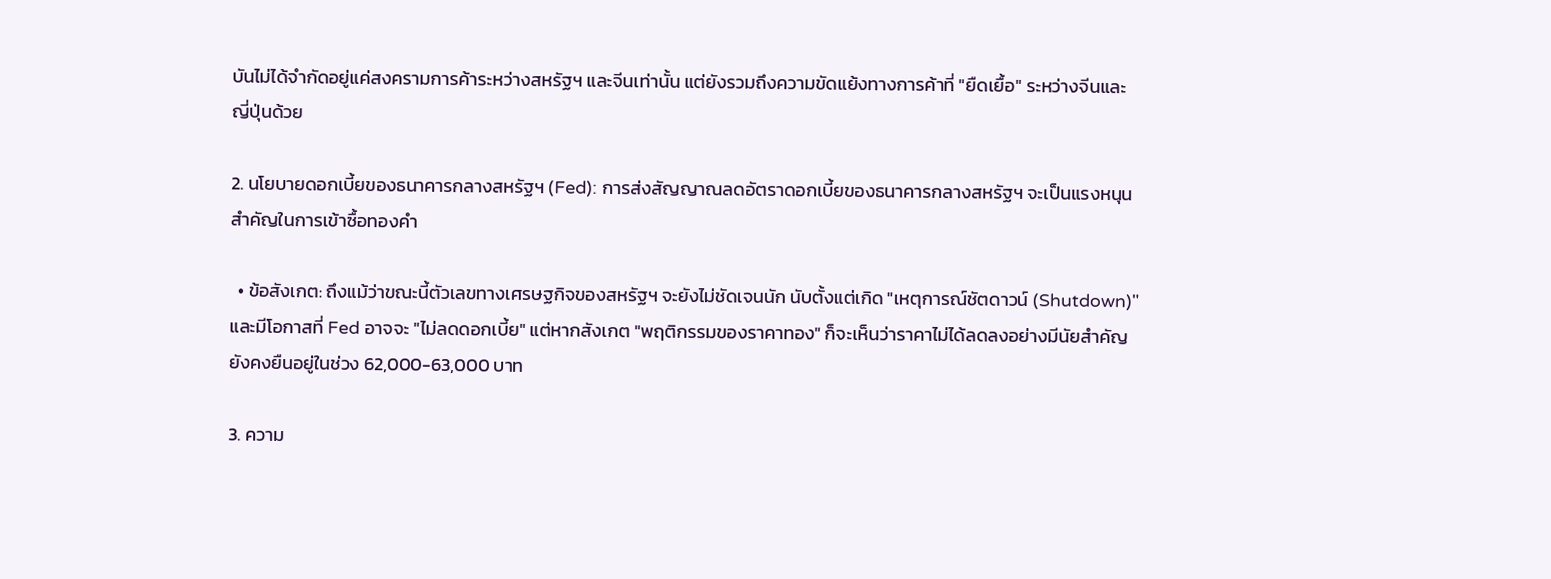บันไม่ได้จำกัดอยู่แค่สงครามการค้าระหว่างสหรัฐฯ และจีนเท่านั้น แต่ยังรวมถึงความขัดแย้งทางการค้าที่ "ยืดเยื้อ" ระหว่างจีนและญี่ปุ่นด้วย

2. นโยบายดอกเบี้ยของธนาคารกลางสหรัฐฯ (Fed): การส่งสัญญาณลดอัตราดอกเบี้ยของธนาคารกลางสหรัฐฯ จะเป็นแรงหนุนสำคัญในการเข้าซื้อทองคำ

  • ข้อสังเกต: ถึงแม้ว่าขณะนี้ตัวเลขทางเศรษฐกิจของสหรัฐฯ จะยังไม่ชัดเจนนัก นับตั้งแต่เกิด "เหตุการณ์ชัตดาวน์ (Shutdown)" และมีโอกาสที่ Fed อาจจะ "ไม่ลดดอกเบี้ย" แต่หากสังเกต "พฤติกรรมของราคาทอง" ก็จะเห็นว่าราคาไม่ได้ลดลงอย่างมีนัยสำคัญ ยังคงยืนอยู่ในช่วง 62,000-63,000 บาท

3. ความ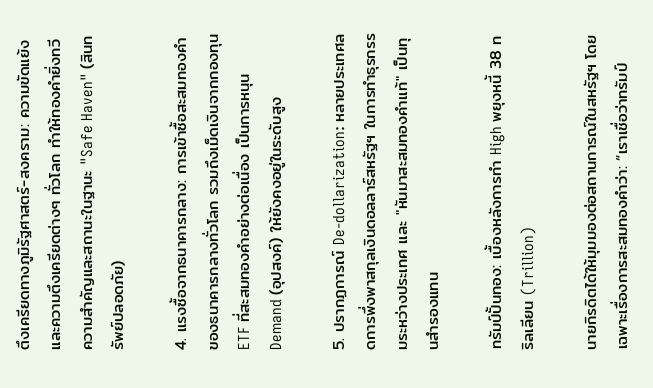ตึงเครียดทางภูมิรัฐศาสตร์-สงคราม: ความขัดแย้งและความตึงเครียดต่างๆ ทั่วโลก ทำให้ทองคำยิ่งทวีความสำคัญและสถานะในฐานะ "Safe Haven" (สินทรัพย์ปลอดภัย)

4. แรงซื้อจากธนาคารกลาง: การเข้าซื้อสะสมทองคำของธนาคารกลางทั่วโลก รวมถึงเม็ดเงินจากกองทุน ETF ที่สะสมทองคำอย่างต่อเนื่อง เป็นการหนุน Demand (อุปสงค์) ให้ยังคงอยู่ในระดับสูง

5. ปรากฏการณ์ De-dollarization: หลายประเทศลดการพึ่งพาสกุลเงินดอลลาร์สหรัฐฯ ในการทำธุรกรรมระหว่างประเทศ และ "หันมาสะสมทองคำแท้" เป็นทุนสำรองแทน

ทรัมป์ปั้นทอง: เบื้องหลังการทำ High พยุงหนี้ 38 ทริลเลียน (Trillion)

นายกิรดิตได้ให้มุมมองต่อสถานการณ์ในสหรัฐฯ โดยเฉพาะเรื่องการสะสมทองคำว่า: “เราเชื่อว่าทรัมป์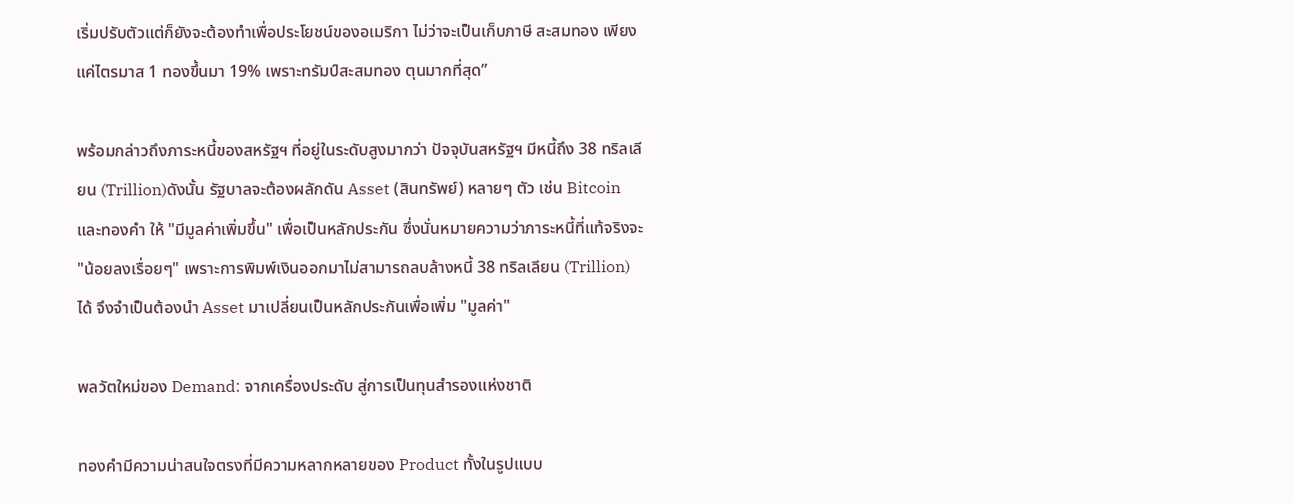เริ่มปรับตัวแต่ก็ยังจะต้องทำเพื่อประโยชน์ของอเมริกา ไม่ว่าจะเป็นเก็บภาษี สะสมทอง เพียงแค่ไตรมาส 1 ทองขึ้นมา 19% เพราะทรัมป์สะสมทอง ตุนมากที่สุด”

พร้อมกล่าวถึงภาระหนี้ของสหรัฐฯ ที่อยู่ในระดับสูงมากว่า ปัจจุบันสหรัฐฯ มีหนี้ถึง 38 ทริลเลียน (Trillion)ดังนั้น รัฐบาลจะต้องผลักดัน Asset (สินทรัพย์) หลายๆ ตัว เช่น Bitcoin และทองคำ ให้ "มีมูลค่าเพิ่มขึ้น" เพื่อเป็นหลักประกัน ซึ่งนั่นหมายความว่าภาระหนี้ที่แท้จริงจะ "น้อยลงเรื่อยๆ" เพราะการพิมพ์เงินออกมาไม่สามารถลบล้างหนี้ 38 ทริลเลียน (Trillion) ได้ จึงจำเป็นต้องนำ Asset มาเปลี่ยนเป็นหลักประกันเพื่อเพิ่ม "มูลค่า"

พลวัตใหม่ของ Demand: จากเครื่องประดับ สู่การเป็นทุนสำรองแห่งชาติ

ทองคำมีความน่าสนใจตรงที่มีความหลากหลายของ Product ทั้งในรูปแบบ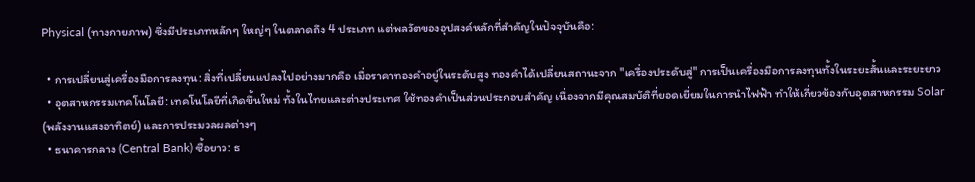Physical (ทางกายภาพ) ซึ่งมีประเภทหลักๆ ใหญ่ๆ ในตลาดถึง 4 ประเภท แต่พลวัตของอุปสงค์หลักที่สำคัญในปัจจุบันคือ:

  • การเปลี่ยนสู่เครื่องมือการลงทุน: สิ่งที่เปลี่ยนแปลงไปอย่างมากคือ เมื่อราคาทองคำอยู่ในระดับสูง ทองคำได้เปลี่ยนสถานะจาก "เครื่องประดับสู่" การเป็นเครื่องมือการลงทุนทั้งในระยะสั้นและระยะยาว
  • อุตสาหกรรมเทคโนโลยี: เทคโนโลยีที่เกิดขึ้นใหม่ ทั้งในไทยและต่างประเทศ ใช้ทองคำเป็นส่วนประกอบสำคัญ เนื่องจากมีคุณสมบัติที่ยอดเยี่ยมในการนำไฟฟ้า ทำให้เกี่ยวข้องกับอุตสาหกรรม Solar (พลังงานแสงอาทิตย์) และการประมวลผลต่างๆ
  • ธนาคารกลาง (Central Bank) ซื้อยาว: ธ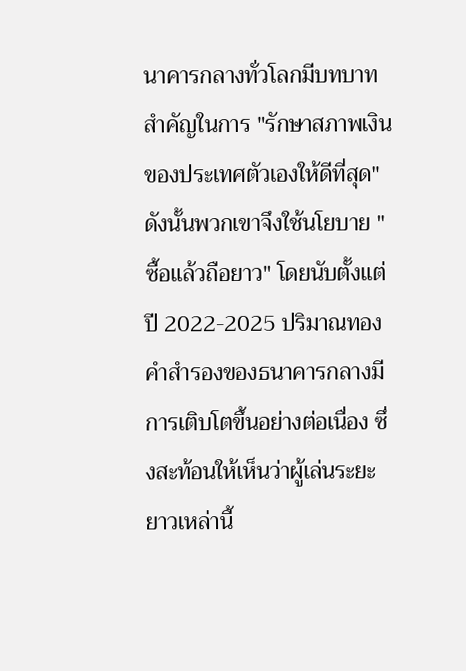นาคารกลางทั่วโลกมีบทบาทสำคัญในการ "รักษาสภาพเงินของประเทศตัวเองให้ดีที่สุด" ดังนั้นพวกเขาจึงใช้นโยบาย "ซื้อแล้วถือยาว" โดยนับตั้งแต่ปี 2022-2025 ปริมาณทองคำสำรองของธนาคารกลางมีการเติบโตขึ้นอย่างต่อเนื่อง ซึ่งสะท้อนให้เห็นว่าผู้เล่นระยะยาวเหล่านี้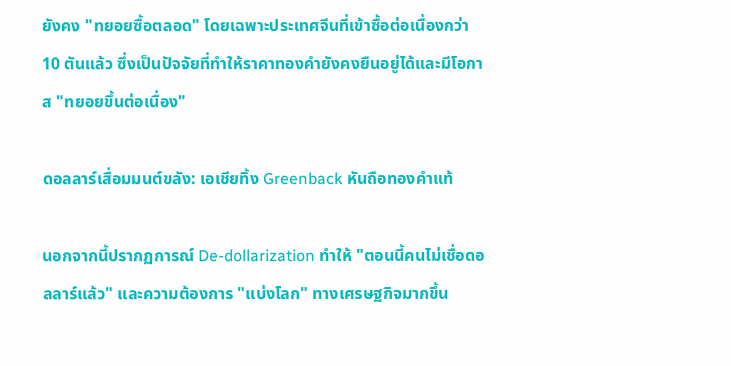ยังคง "ทยอยซื้อตลอด" โดยเฉพาะประเทศจีนที่เข้าซื้อต่อเนื่องกว่า 10 ตันแล้ว ซึ่งเป็นปัจจัยที่ทำให้ราคาทองคำยังคงยืนอยู่ได้และมีโอกาส "ทยอยขึ้นต่อเนื่อง"

ดอลลาร์เสื่อมมนต์ขลัง: เอเชียทิ้ง Greenback หันถือทองคำแท้

นอกจากนี้ปรากฏการณ์ De-dollarization ทำให้ "ตอนนี้คนไม่เชื่อดอลลาร์แล้ว" และความต้องการ "แบ่งโลก" ทางเศรษฐกิจมากขึ้น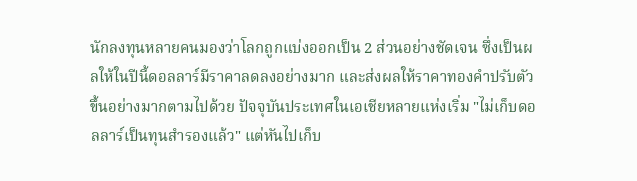นักลงทุนหลายคนมองว่าโลกถูกแบ่งออกเป็น 2 ส่วนอย่างชัดเจน ซึ่งเป็นผลให้ในปีนี้ดอลลาร์มีราคาลดลงอย่างมาก และส่งผลให้ราคาทองคำปรับตัวขึ้นอย่างมากตามไปด้วย ปัจจุบันประเทศในเอเชียหลายแห่งเริ่ม "ไม่เก็บดอลลาร์เป็นทุนสำรองแล้ว" แต่หันไปเก็บ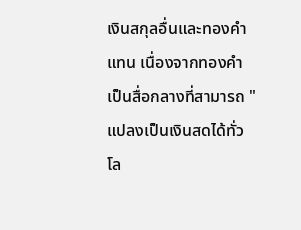เงินสกุลอื่นและทองคำแทน เนื่องจากทองคำเป็นสื่อกลางที่สามารถ "แปลงเป็นเงินสดได้ทั่วโล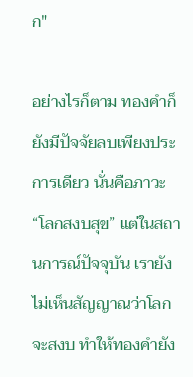ก"

อย่างไรก็ตาม ทองคำก็ยังมีปัจจัยลบเพียงประการเดียว นั่นคือภาวะ “โลกสงบสุข” แต่ในสถานการณ์ปัจจุบัน เรายังไม่เห็นสัญญาณว่าโลกจะสงบ ทำให้ทองคำยัง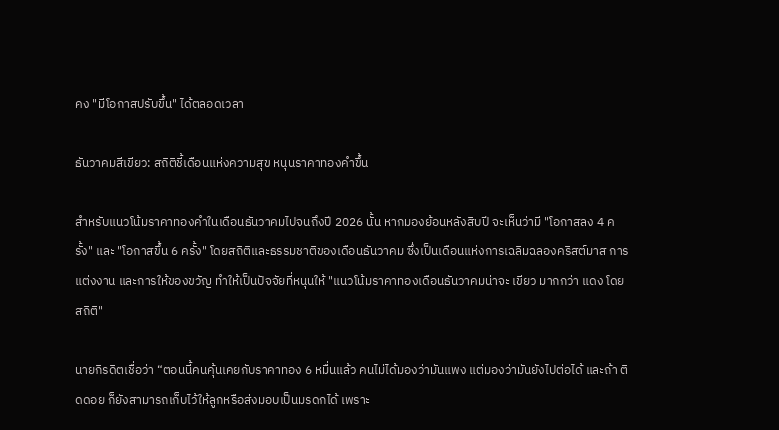คง "มีโอกาสปรับขึ้น" ได้ตลอดเวลา

ธันวาคมสีเขียว: สถิติชี้เดือนแห่งความสุข หนุนราคาทองคำขึ้น

สำหรับแนวโน้มราคาทองคำในเดือนธันวาคมไปจนถึงปี 2026 นั้น หากมองย้อนหลังสิบปี จะเห็นว่ามี "โอกาสลง 4 ครั้ง" และ "โอกาสขึ้น 6 ครั้ง" โดยสถิติและธรรมชาติของเดือนธันวาคม ซึ่งเป็นเดือนแห่งการเฉลิมฉลองคริสต์มาส การแต่งงาน และการให้ของขวัญ ทำให้เป็นปัจจัยที่หนุนให้ "แนวโน้มราคาทองเดือนธันวาคมน่าจะ เขียว มากกว่า แดง โดยสถิติ"

นายกิรดิตเชื่อว่า “ตอนนี้คนคุ้นเคยกับราคาทอง 6 หมื่นแล้ว คนไม่ได้มองว่ามันแพง แต่มองว่ามันยังไปต่อได้ และถ้า ติดดอย ก็ยังสามารถเก็บไว้ให้ลูกหรือส่งมอบเป็นมรดกได้ เพราะ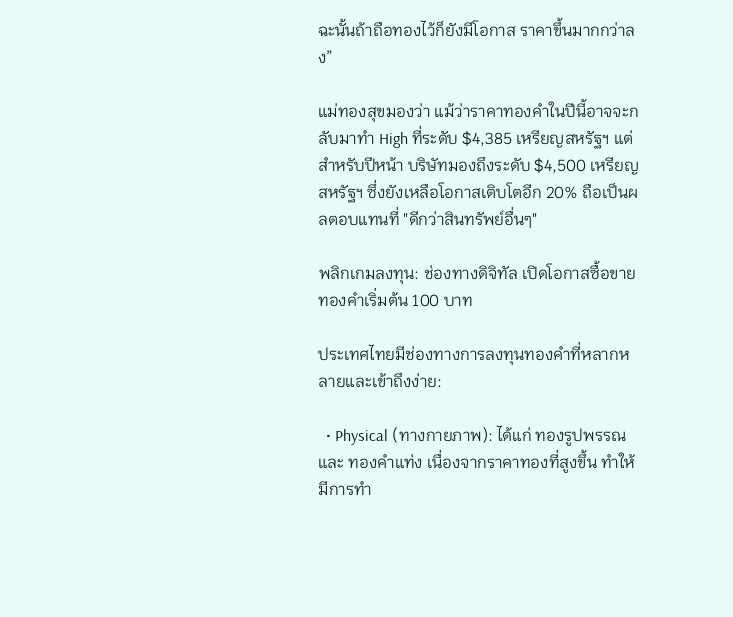ฉะนั้นถ้าถือทองไว้ก็ยังมีโอกาส ราคาขึ้นมากกว่าลง”

แม่ทองสุขมองว่า แม้ว่าราคาทองคำในปีนี้อาจจะกลับมาทำ High ที่ระดับ $4,385 เหรียญสหรัฐฯ แต่สำหรับปีหน้า บริษัทมองถึงระดับ $4,500 เหรียญสหรัฐฯ ซึ่งยังเหลือโอกาสเติบโตอีก 20% ถือเป็นผลตอบแทนที่ "ดีกว่าสินทรัพย์อื่นๆ"

พลิกเกมลงทุน: ช่องทางดิจิทัล เปิดโอกาสซื้อขายทองคำเริ่มต้น 100 บาท

ประเทศไทยมีช่องทางการลงทุนทองคำที่หลากหลายและเข้าถึงง่าย:

  • Physical (ทางกายภาพ): ได้แก่ ทองรูปพรรณ และ ทองคำแท่ง เนื่องจากราคาทองที่สูงขึ้น ทำให้มีการทำ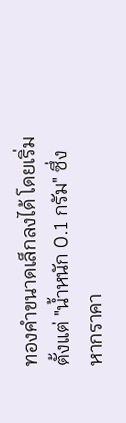ทองคำขนาดเล็กลงได้ โดยเริ่มตั้งแต่ "น้ำหนัก 0.1 กรัม" ซึ่งหากราคา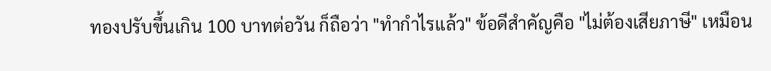ทองปรับขึ้นเกิน 100 บาทต่อวัน ก็ถือว่า "ทำกำไรแล้ว" ข้อดีสำคัญคือ "ไม่ต้องเสียภาษี" เหมือน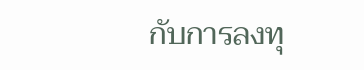กับการลงทุ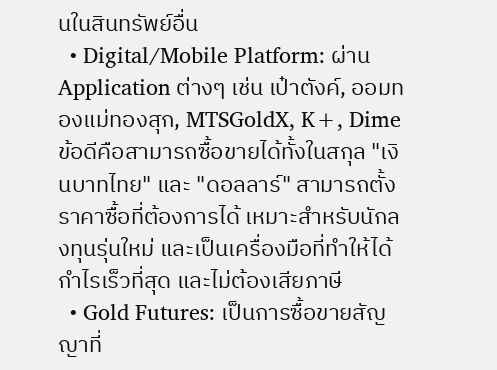นในสินทรัพย์อื่น
  • Digital/Mobile Platform: ผ่าน Application ต่างๆ เช่น เป๋าตังค์, ออมทองแม่ทองสุก, MTSGoldX, K+, Dime ข้อดีคือสามารถซื้อขายได้ทั้งในสกุล "เงินบาทไทย" และ "ดอลลาร์" สามารถตั้งราคาซื้อที่ต้องการได้ เหมาะสำหรับนักลงทุนรุ่นใหม่ และเป็นเครื่องมือที่ทำให้ได้กำไรเร็วที่สุด และไม่ต้องเสียภาษี
  • Gold Futures: เป็นการซื้อขายสัญญาที่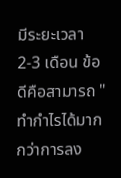มีระยะเวลา 2-3 เดือน ข้อดีคือสามารถ "ทำกำไรได้มากกว่าการลง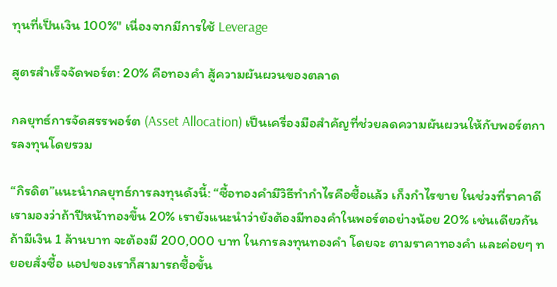ทุนที่เป็นเงิน 100%" เนื่องจากมีการใช้ Leverage

สูตรสำเร็จจัดพอร์ต: 20% คือทองคำ สู้ความผันผวนของตลาด

กลยุทธ์การจัดสรรพอร์ต (Asset Allocation) เป็นเครื่องมือสำคัญที่ช่วยลดความผันผวนให้กับพอร์ตการลงทุนโดยรวม

“กิรดิต”แนะนำกลยุทธ์การลงทุนดังนี้: “ซื้อทองคำมีวิธีทำกำไรคือซื้อแล้ว เก็งกำไรขาย ในช่วงที่ราคาดี เรามองว่าถ้าปีหน้าทองขึ้น 20% เรายังแนะนำว่ายังต้องมีทองคำในพอร์ตอย่างน้อย 20% เช่นเดียวกัน ถ้ามีเงิน 1 ล้านบาท จะต้องมี 200,000 บาท ในการลงทุนทองคำ โดยจะ ตามราคาทองคำ และค่อยๆ ทยอยสั่งซื้อ แอปของเราก็สามารถซื้อขั้น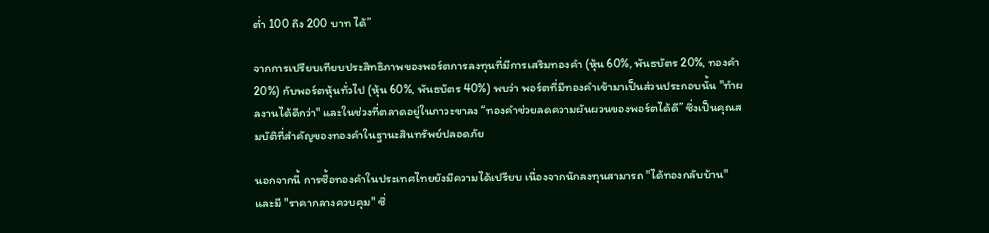ต่ำ 100 ถึง 200 บาท ได้”

จากการเปรียบเทียบประสิทธิภาพของพอร์ตการลงทุนที่มีการเสริมทองคำ (หุ้น 60%, พันธบัตร 20%, ทองคำ 20%) กับพอร์ตหุ้นทั่วไป (หุ้น 60%, พันธบัตร 40%) พบว่า พอร์ตที่มีทองคำเข้ามาเป็นส่วนประกอบนั้น "ทำผลงานได้ดีกว่า" และในช่วงที่ตลาดอยู่ในภาวะขาลง “ทองคำช่วยลดความผันผวนของพอร์ตได้ดี” ซึ่งเป็นคุณสมบัติที่สำคัญของทองคำในฐานะสินทรัพย์ปลอดภัย

นอกจากนี้ การซื้อทองคำในประเทศไทยยังมีความได้เปรียบ เนื่องจากนักลงทุนสามารถ "ได้ทองกลับบ้าน" และมี "ราคากลางควบคุม" ซึ่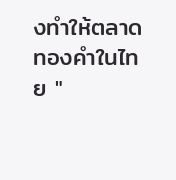งทำให้ตลาดทองคำในไทย "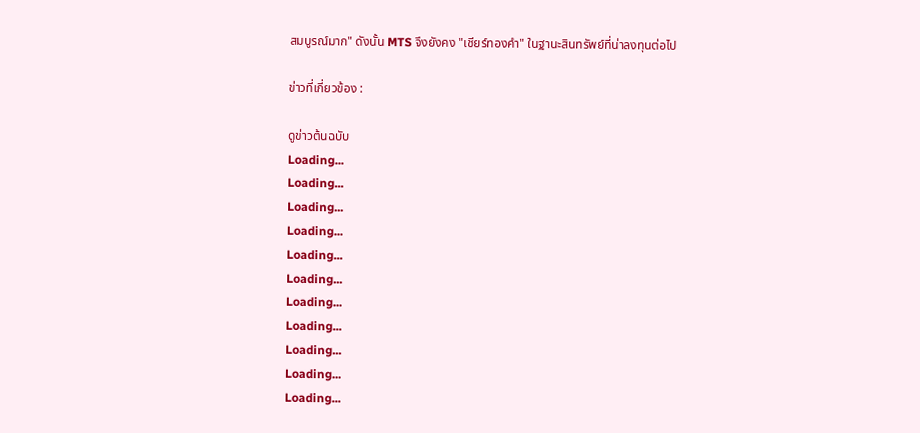สมบูรณ์มาก" ดังนั้น MTS จึงยังคง "เชียร์ทองคำ" ในฐานะสินทรัพย์ที่น่าลงทุนต่อไป

ข่าวที่เกี่ยวข้อง :

ดูข่าวต้นฉบับ
Loading...
Loading...
Loading...
Loading...
Loading...
Loading...
Loading...
Loading...
Loading...
Loading...
Loading...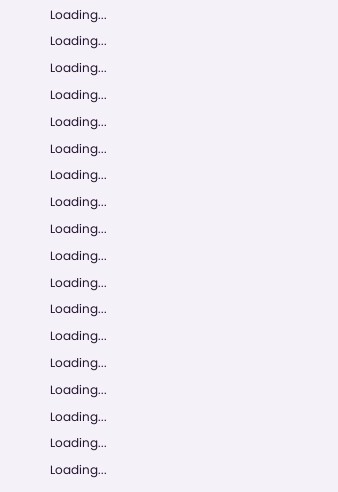Loading...
Loading...
Loading...
Loading...
Loading...
Loading...
Loading...
Loading...
Loading...
Loading...
Loading...
Loading...
Loading...
Loading...
Loading...
Loading...
Loading...
Loading...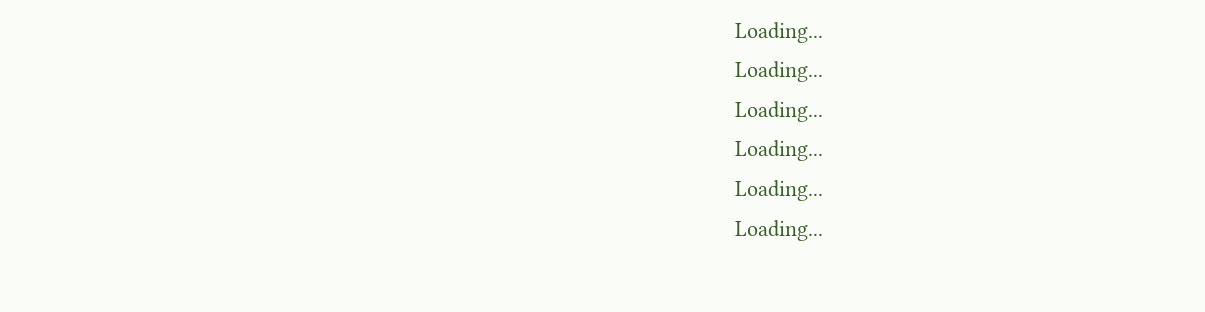Loading...
Loading...
Loading...
Loading...
Loading...
Loading...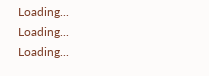Loading...
Loading...
Loading...